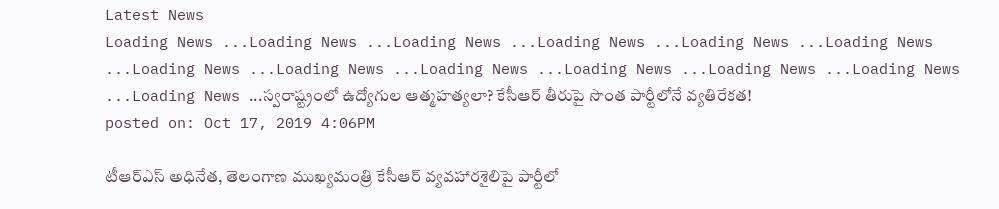Latest News
Loading News ...Loading News ...Loading News ...Loading News ...Loading News ...Loading News ...Loading News ...Loading News ...Loading News ...Loading News ...Loading News ...Loading News ...Loading News ...స్వరాష్ట్రంలో ఉద్యోగుల ఆత్మహత్యలా? కేసీఆర్ తీరుపై సొంత పార్టీలోనే వ్యతిరేకత!
posted on: Oct 17, 2019 4:06PM

టీఆర్ఎస్ అధినేత, తెలంగాణ ముఖ్యమంత్రి కేసీఆర్ వ్యవహారశైలిపై పార్టీలో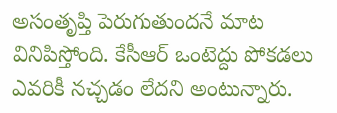అసంతృప్తి పెరుగుతుందనే మాట వినిపిస్తోంది. కేసీఆర్ ఒంటెద్దు పోకడలు ఎవరికీ నచ్చడం లేదని అంటున్నారు.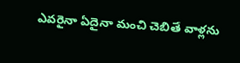ఎవరైనా ఏదైనా మంచి చెబితే వాళ్లను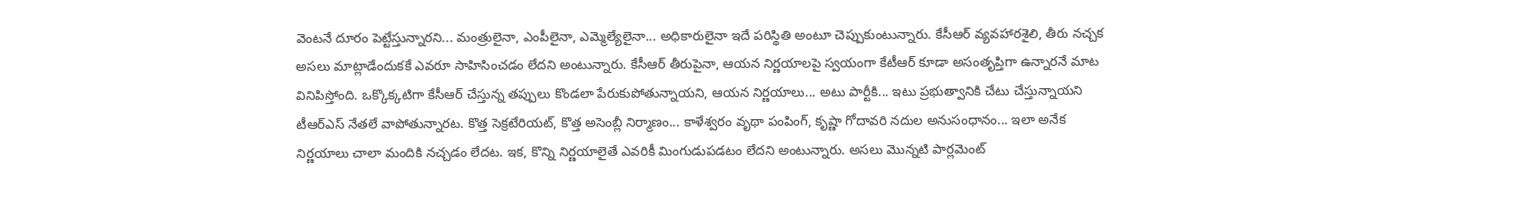వెంటనే దూరం పెట్టేస్తున్నారని... మంత్రులైనా, ఎంపీలైనా, ఎమ్మెల్యేలైనా... అధికారులైనా ఇదే పరిస్థితి అంటూ చెప్పుకుంటున్నారు. కేసీఆర్ వ్యవహారశైలి, తీరు నచ్చక అసలు మాట్లాడేందుకకే ఎవరూ సాహిసించడం లేదని అంటున్నారు. కేసీఆర్ తీరుపైనా, ఆయన నిర్ణయాలపై స్వయంగా కేటీఆర్ కూడా అసంతృప్తిగా ఉన్నారనే మాట వినిపిస్తోంది. ఒక్కొక్కటిగా కేసీఆర్ చేస్తున్న తప్పులు కొండలా పేరుకుపోతున్నాయని, ఆయన నిర్ణయాలు... అటు పార్టీకి... ఇటు ప్రభుత్వానికి చేటు చేస్తున్నాయని టీఆర్ఎస్ నేతలే వాపోతున్నారట. కొత్త సెక్రటేరియట్, కొత్త అసెంబ్లీ నిర్మాణం... కాళేశ్వరం వృథా పంపింగ్, కృష్ణా గోదావరి నదుల అనుసంధానం... ఇలా అనేక నిర్ణయాలు చాలా మందికి నచ్చడం లేదట. ఇక, కొన్ని నిర్ణయాలైతే ఎవరికీ మింగుడుపడటం లేదని అంటున్నారు. అసలు మొన్నటి పార్లమెంట్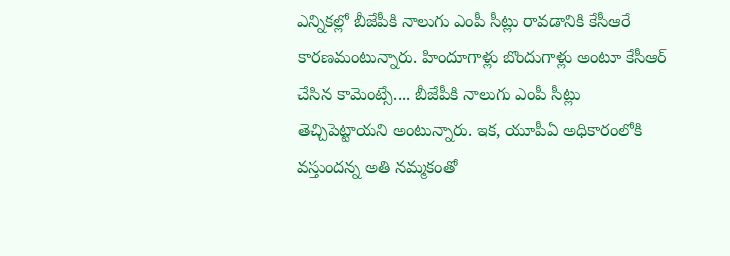ఎన్నికల్లో బీజేపీకి నాలుగు ఎంపీ సీట్లు రావడానికి కేసీఆరే కారణమంటున్నారు. హిందూగాళ్లు బొందుగాళ్లు అంటూ కేసీఆర్ చేసిన కామెంట్సే.... బీజేపీకి నాలుగు ఎంపీ సీట్లు తెచ్చిపెట్టాయని అంటున్నారు. ఇక, యూపీఏ అధికారంలోకి వస్తుందన్న అతి నమ్మకంతో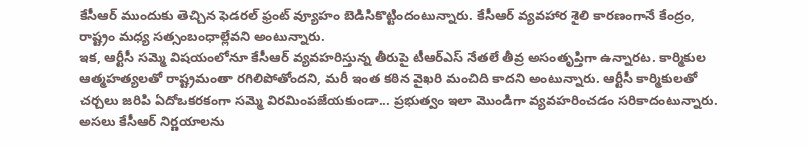కేసీఆర్ ముందుకు తెచ్చిన ఫెడరల్ ఫ్రంట్ వ్యూహం బెడిసికొట్టిందంటున్నారు. కేసీఆర్ వ్యవహార శైలి కారణంగానే కేంద్రం, రాష్ట్రం మధ్య సత్సంబంధాల్లేవని అంటున్నారు.
ఇక, ఆర్టీసీ సమ్మె విషయంలోనూ కేసీఆర్ వ్యవహరిస్తున్న తీరుపై టీఆర్ఎస్ నేతలే తీవ్ర అసంతృప్తిగా ఉన్నారట. కార్మికుల ఆత్మహత్యలతో రాష్ట్రమంతా రగిలిపోతోందని, మరీ ఇంత కఠిన వైఖరి మంచిది కాదని అంటున్నారు. ఆర్టీసీ కార్మికులతో చర్చలు జరిపి ఏదోఒకరకంగా సమ్మె విరమింపజేయకుండా... ప్రభుత్వం ఇలా మొండిగా వ్యవహరించడం సరికాదంటున్నారు. అసలు కేసీఆర్ నిర్ణయాలను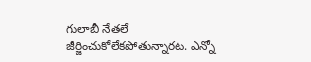గులాబీ నేతలే జీర్జించుకోలేకపోతున్నారట. ఎన్నో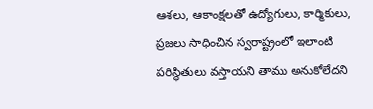ఆశలు, ఆకాంక్షలతో ఉద్యోగులు, కార్మికులు, ప్రజలు సాధించిన స్వరాష్ట్రంలో ఇలాంటి పరిస్థితులు వస్తాయని తాము అనుకోలేదని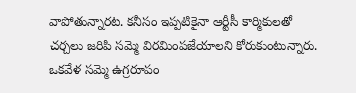వాపోతున్నారట. కనీసం ఇప్పటికైనా ఆర్టీసీ కార్మికులతో చర్చలు జరిపి సమ్మె విరమింపజేయాలని కోరుకుంటున్నారు. ఒకవేళ సమ్మె ఉగ్రరూపం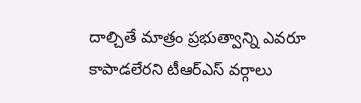దాల్చితే మాత్రం ప్రభుత్వాన్ని ఎవరూ కాపాడలేరని టీఆర్ఎస్ వర్గాలు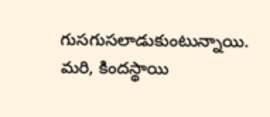గుసగుసలాడుకుంటున్నాయి. మరి, కిందస్థాయి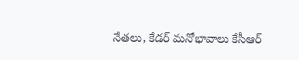నేతలు, కేడర్ మనోభావాలు కేసీఆర్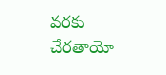వరకు చేరతాయో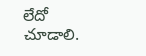లేదో చూడాలి.